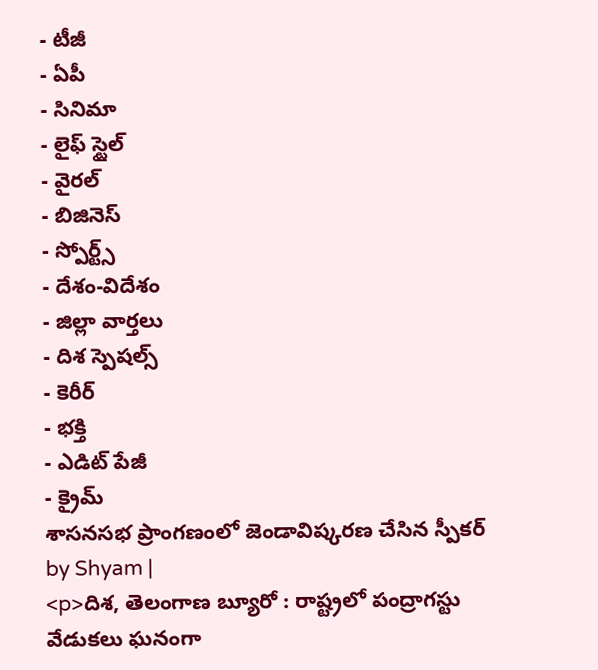- టీజీ
- ఏపీ
- సినిమా
- లైఫ్ స్టైల్
- వైరల్
- బిజినెస్
- స్పోర్ట్స్
- దేశం-విదేశం
- జిల్లా వార్తలు
- దిశ స్పెషల్స్
- కెరీర్
- భక్తి
- ఎడిట్ పేజీ
- క్రైమ్
శాసనసభ ప్రాంగణంలో జెండావిష్కరణ చేసిన స్పీకర్
by Shyam |
<p>దిశ, తెలంగాణ బ్యూరో : రాష్ట్రలో పంద్రాగస్టు వేడుకలు ఘనంగా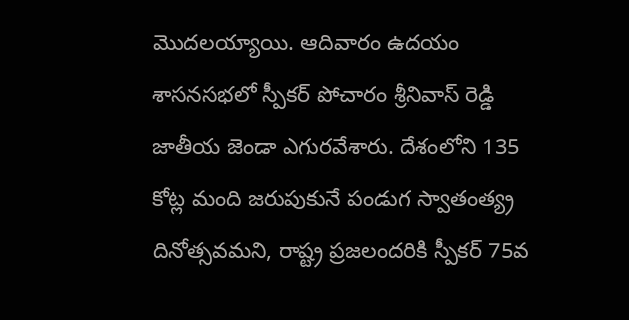మొదలయ్యాయి. ఆదివారం ఉదయం శాసనసభలో స్పీకర్ పోచారం శ్రీనివాస్ రెడ్డి జాతీయ జెండా ఎగురవేశారు. దేశంలోని 135 కోట్ల మంది జరుపుకునే పండుగ స్వాతంత్య్ర దినోత్సవమని, రాష్ట్ర ప్రజలందరికి స్పీకర్ 75వ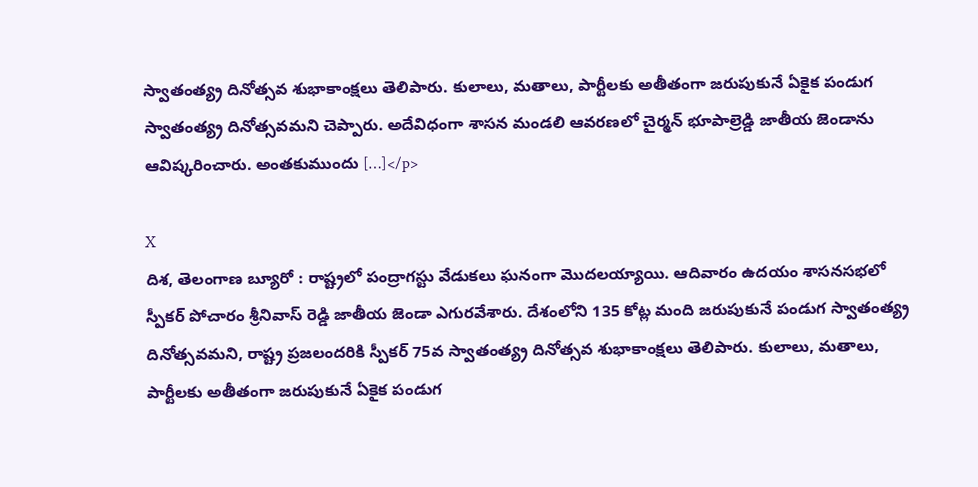స్వాతంత్య్ర దినోత్సవ శుభాకాంక్షలు తెలిపారు. కులాలు, మతాలు, పార్టీలకు అతీతంగా జరుపుకునే ఏకైక పండుగ స్వాతంత్య్ర దినోత్సవమని చెప్పారు. అదేవిధంగా శాసన మండలి ఆవరణలో చైర్మన్ భూపాల్రెడ్డి జాతీయ జెండాను ఆవిష్కరించారు. అంతకుముందు […]</p>

X
దిశ, తెలంగాణ బ్యూరో : రాష్ట్రలో పంద్రాగస్టు వేడుకలు ఘనంగా మొదలయ్యాయి. ఆదివారం ఉదయం శాసనసభలో స్పీకర్ పోచారం శ్రీనివాస్ రెడ్డి జాతీయ జెండా ఎగురవేశారు. దేశంలోని 135 కోట్ల మంది జరుపుకునే పండుగ స్వాతంత్య్ర దినోత్సవమని, రాష్ట్ర ప్రజలందరికి స్పీకర్ 75వ స్వాతంత్య్ర దినోత్సవ శుభాకాంక్షలు తెలిపారు. కులాలు, మతాలు, పార్టీలకు అతీతంగా జరుపుకునే ఏకైక పండుగ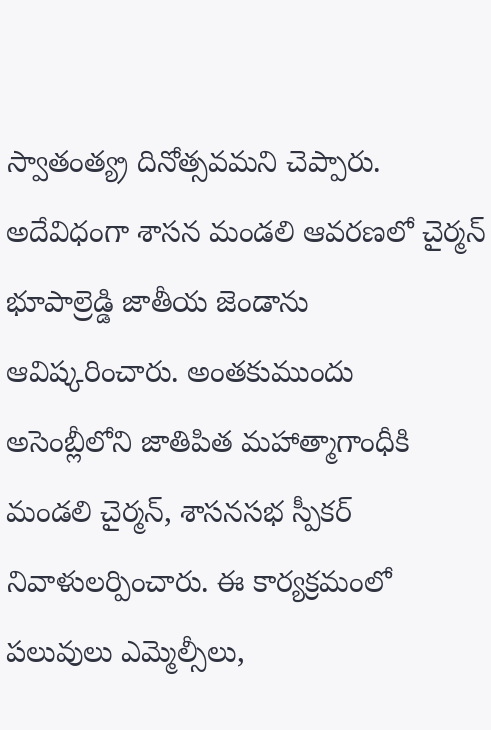స్వాతంత్య్ర దినోత్సవమని చెప్పారు. అదేవిధంగా శాసన మండలి ఆవరణలో చైర్మన్ భూపాల్రెడ్డి జాతీయ జెండాను ఆవిష్కరించారు. అంతకుముందు అసెంబ్లీలోని జాతిపిత మహాత్మాగాంధీకి మండలి చైర్మన్, శాసనసభ స్పీకర్ నివాళులర్పించారు. ఈ కార్యక్రమంలో పలువులు ఎమ్మెల్సీలు,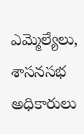ఎమ్మెల్యేలు, శాసనసభ అధికారులు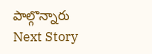పాల్గొన్నారు
Next Story